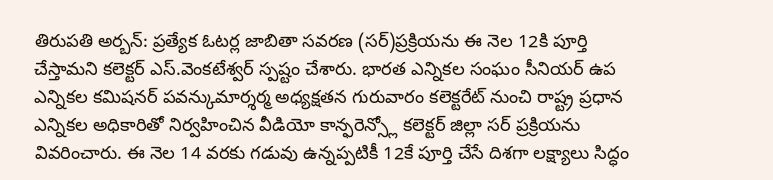తిరుపతి అర్బన్: ప్రత్యేక ఓటర్ల జాబితా సవరణ (సర్)ప్రక్రియను ఈ నెల 12కి పూర్తి చేస్తామని కలెక్టర్ ఎస్.వెంకటేశ్వర్ స్పష్టం చేశారు. భారత ఎన్నికల సంఘం సీనియర్ ఉప ఎన్నికల కమిషనర్ పవన్కుమార్శర్మ అధ్యక్షతన గురువారం కలెక్టరేట్ నుంచి రాష్ట్ర ప్రధాన ఎన్నికల అధికారితో నిర్వహించిన వీడియో కాన్ఫరెన్స్లో కలెక్టర్ జిల్లా సర్ ప్రక్రియను వివరించారు. ఈ నెల 14 వరకు గడువు ఉన్నప్పటికీ 12కే పూర్తి చేసే దిశగా లక్ష్యాలు సిద్ధం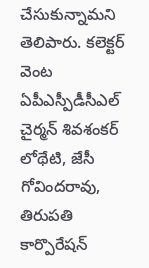చేసుకున్నామని తెలిపారు. కలెక్టర్ వెంట ఏపీఎస్పీడీసీఎల్ చైర్మన్ శివశంకర్ లోథేటి, జేసీ గోవిందరావు, తిరుపతి కార్పొరేషన్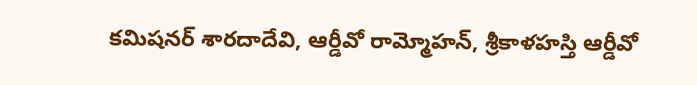కమిషనర్ శారదాదేవి, ఆర్డీవో రామ్మోహన్, శ్రీకాళహస్తి ఆర్డీవో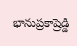భానుప్రకాష్రెడ్డి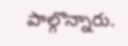పాల్గొన్నారు.